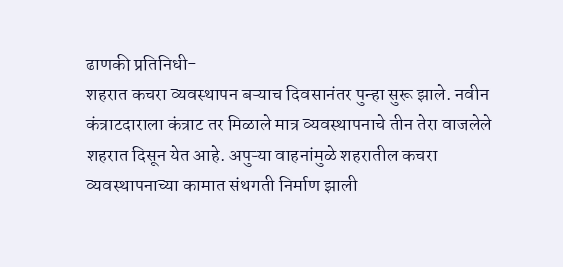ढाणकी प्रतिनिधी-
शहरात कचरा व्यवस्थापन बऱ्याच दिवसानंतर पुन्हा सुरू झाले. नवीन कंत्राटदाराला कंत्राट तर मिळाले मात्र व्यवस्थापनाचे तीन तेरा वाजलेले शहरात दिसून येत आहे. अपुऱ्या वाहनांमुळे शहरातील कचरा व्यवस्थापनाच्या कामात संथगती निर्माण झाली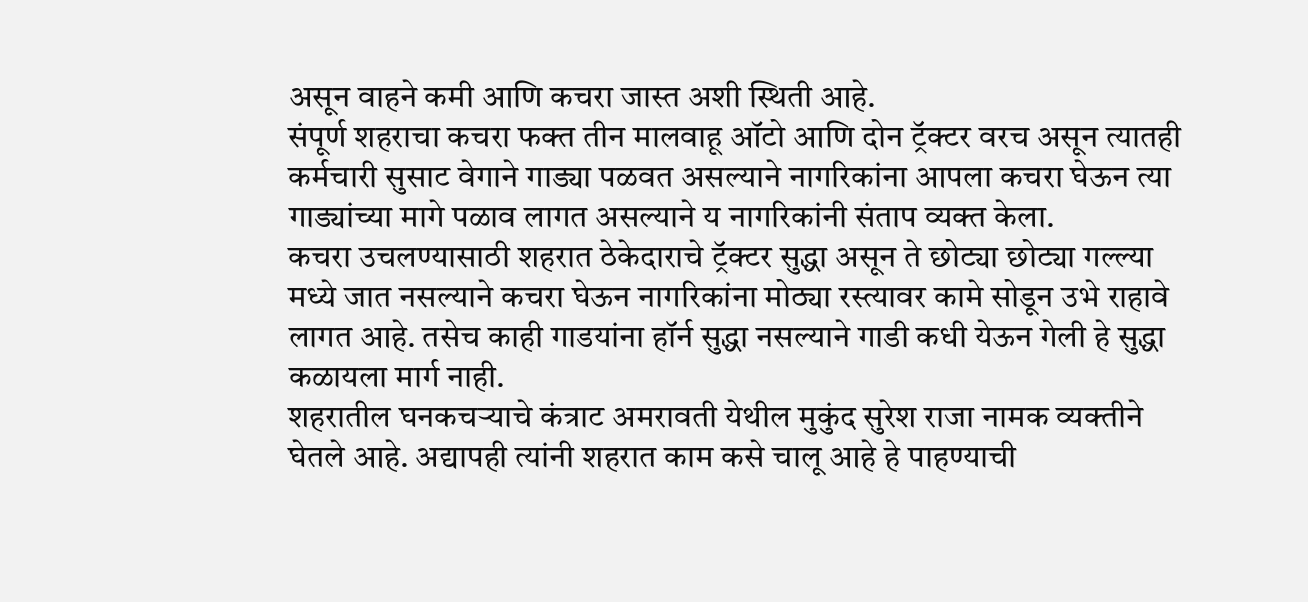असून वाहने कमी आणि कचरा जास्त अशी स्थिती आहे.
संपूर्ण शहराचा कचरा फक्त तीन मालवाहू ऑटो आणि दोन ट्रॅक्टर वरच असून त्यातही कर्मचारी सुसाट वेगाने गाड्या पळवत असल्याने नागरिकांना आपला कचरा घेऊन त्या गाड्यांच्या मागे पळाव लागत असल्याने य नागरिकांनी संताप व्यक्त केला.
कचरा उचलण्यासाठी शहरात ठेकेदाराचे ट्रॅक्टर सुद्धा असून ते छोट्या छोट्या गल्ल्या मध्ये जात नसल्याने कचरा घेऊन नागरिकांना मोठ्या रस्त्यावर कामे सोडून उभे राहावे लागत आहे. तसेच काही गाडयांना हॉर्न सुद्धा नसल्याने गाडी कधी येऊन गेली हे सुद्धा कळायला मार्ग नाही.
शहरातील घनकचऱ्याचे कंत्राट अमरावती येथील मुकुंद सुरेश राजा नामक व्यक्तीने घेतले आहे. अद्यापही त्यांनी शहरात काम कसे चालू आहे हे पाहण्याची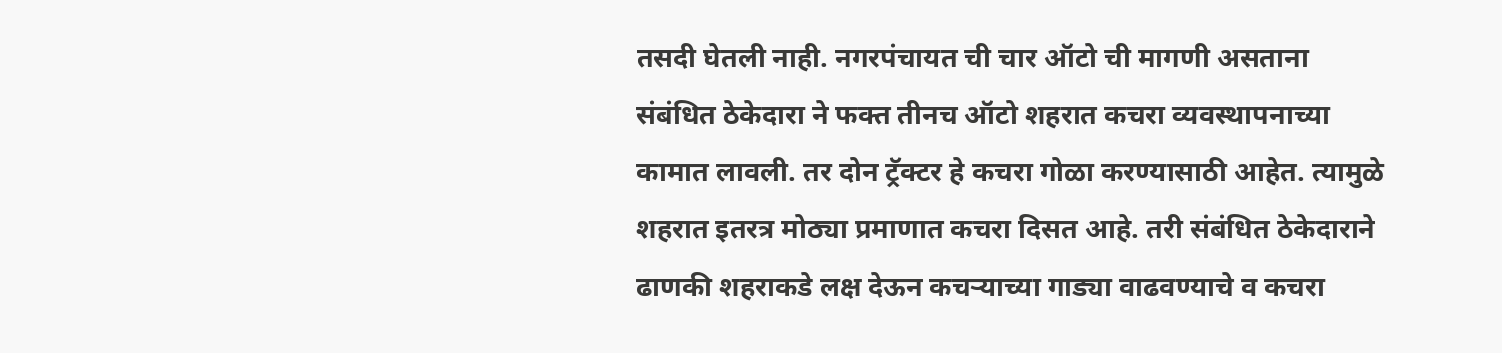तसदी घेतली नाही. नगरपंचायत ची चार ऑटो ची मागणी असताना संबंधित ठेकेदारा ने फक्त तीनच ऑटो शहरात कचरा व्यवस्थापनाच्या कामात लावली. तर दोन ट्रॅक्टर हे कचरा गोळा करण्यासाठी आहेत. त्यामुळे शहरात इतरत्र मोठ्या प्रमाणात कचरा दिसत आहे. तरी संबंधित ठेकेदाराने ढाणकी शहराकडे लक्ष देऊन कचऱ्याच्या गाड्या वाढवण्याचे व कचरा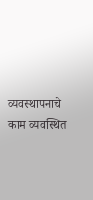व्यवस्थापनाचे काम व्यवस्थित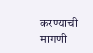करण्याची मागणी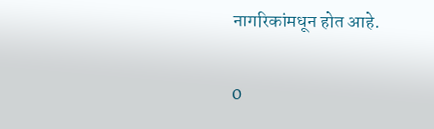नागरिकांमधून होत आहे.

0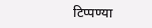टिप्पण्या